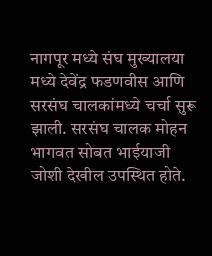नागपूर मध्ये संघ मुख्यालया मध्ये देवेंद्र फडणवीस आणि सरसंघ चालकांमध्ये चर्चा सुरू झाली. सरसंघ चालक मोहन भागवत सोबत भाईयाजी जोशी देखील उपस्थित होते.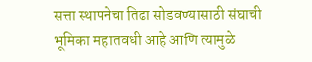सत्ता स्थापनेचा तिढा सोडवण्यासाठी संघाची भूमिका महातवधी आहे आणि त्यामुळे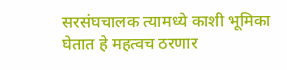सरसंघचालक त्यामध्ये काशी भूमिका घेतात हे महत्वच ठरणार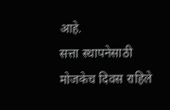आहे.
सत्ता स्थापनेसाठी मोजकेच दिवस राहिले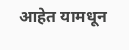आहेत यामधून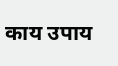काय उपाय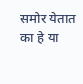समोर येतात का हे या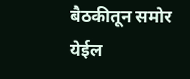बैठकीतून समोर येईल